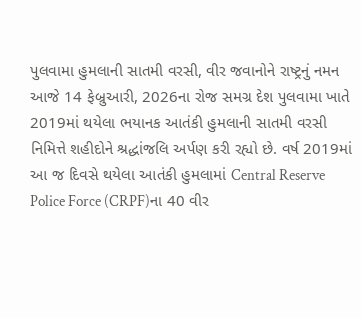પુલવામા હુમલાની સાતમી વરસી, વીર જવાનોને રાષ્ટ્રનું નમન
આજે 14 ફેબ્રુઆરી, 2026ના રોજ સમગ્ર દેશ પુલવામા ખાતે 2019માં થયેલા ભયાનક આતંકી હુમલાની સાતમી વરસી નિમિત્તે શહીદોને શ્રદ્ધાંજલિ અર્પણ કરી રહ્યો છે. વર્ષ 2019માં આ જ દિવસે થયેલા આતંકી હુમલામાં Central Reserve Police Force (CRPF)ના 40 વીર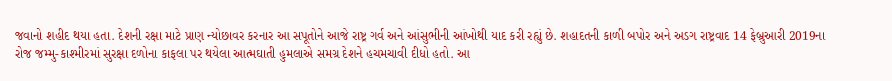જવાનો શહીદ થયા હતા. દેશની રક્ષા માટે પ્રાણ ન્યોછાવર કરનાર આ સપૂતોને આજે રાષ્ટ્ર ગર્વ અને આંસુભીની આંખોથી યાદ કરી રહ્યું છે. શહાદતની કાળી બપોર અને અડગ રાષ્ટ્રવાદ 14 ફેબ્રુઆરી 2019ના રોજ જમ્મુ-કાશ્મીરમાં સુરક્ષા દળોના કાફલા પર થયેલા આત્મઘાતી હુમલાએ સમગ્ર દેશને હચમચાવી દીધો હતો. આ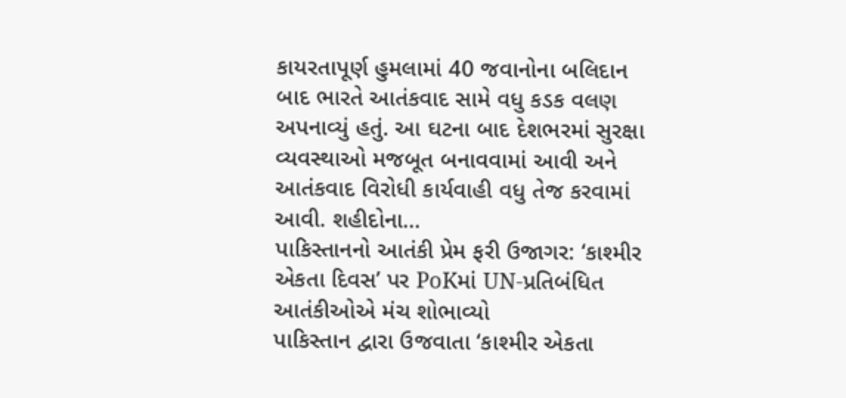કાયરતાપૂર્ણ હુમલામાં 40 જવાનોના બલિદાન બાદ ભારતે આતંકવાદ સામે વધુ કડક વલણ અપનાવ્યું હતું. આ ઘટના બાદ દેશભરમાં સુરક્ષા વ્યવસ્થાઓ મજબૂત બનાવવામાં આવી અને આતંકવાદ વિરોધી કાર્યવાહી વધુ તેજ કરવામાં આવી. શહીદોના…
પાકિસ્તાનનો આતંકી પ્રેમ ફરી ઉજાગર: ‘કાશ્મીર એકતા દિવસ’ પર PoKમાં UN-પ્રતિબંધિત આતંકીઓએ મંચ શોભાવ્યો
પાકિસ્તાન દ્વારા ઉજવાતા ‘કાશ્મીર એકતા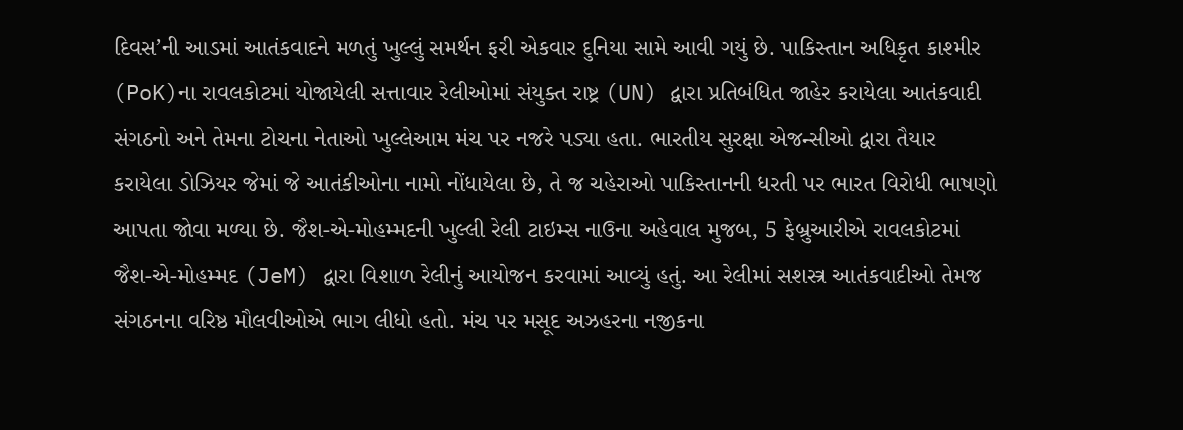દિવસ’ની આડમાં આતંકવાદને મળતું ખુલ્લું સમર્થન ફરી એકવાર દુનિયા સામે આવી ગયું છે. પાકિસ્તાન અધિકૃત કાશ્મીર (PoK)ના રાવલકોટમાં યોજાયેલી સત્તાવાર રેલીઓમાં સંયુક્ત રાષ્ટ્ર (UN) દ્વારા પ્રતિબંધિત જાહેર કરાયેલા આતંકવાદી સંગઠનો અને તેમના ટોચના નેતાઓ ખુલ્લેઆમ મંચ પર નજરે પડ્યા હતા. ભારતીય સુરક્ષા એજન્સીઓ દ્વારા તૈયાર કરાયેલા ડોઝિયર જેમાં જે આતંકીઓના નામો નોંધાયેલા છે, તે જ ચહેરાઓ પાકિસ્તાનની ધરતી પર ભારત વિરોધી ભાષણો આપતા જોવા મળ્યા છે. જૈશ-એ-મોહમ્મદની ખુલ્લી રેલી ટાઇમ્સ નાઉના અહેવાલ મુજબ, 5 ફેબ્રુઆરીએ રાવલકોટમાં જૈશ-એ-મોહમ્મદ (JeM) દ્વારા વિશાળ રેલીનું આયોજન કરવામાં આવ્યું હતું. આ રેલીમાં સશસ્ત્ર આતંકવાદીઓ તેમજ સંગઠનના વરિષ્ઠ મૌલવીઓએ ભાગ લીધો હતો. મંચ પર મસૂદ અઝહરના નજીકના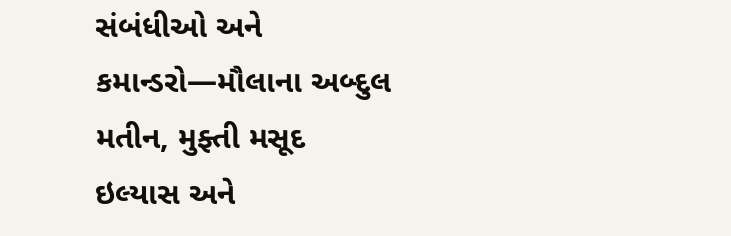સંબંધીઓ અને કમાન્ડરો—મૌલાના અબ્દુલ મતીન, મુફ્તી મસૂદ ઇલ્યાસ અને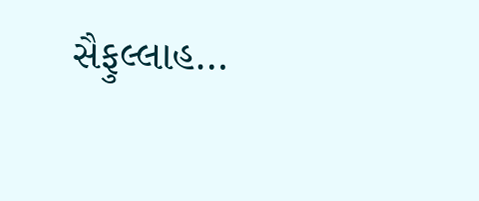સૈફુલ્લાહ…